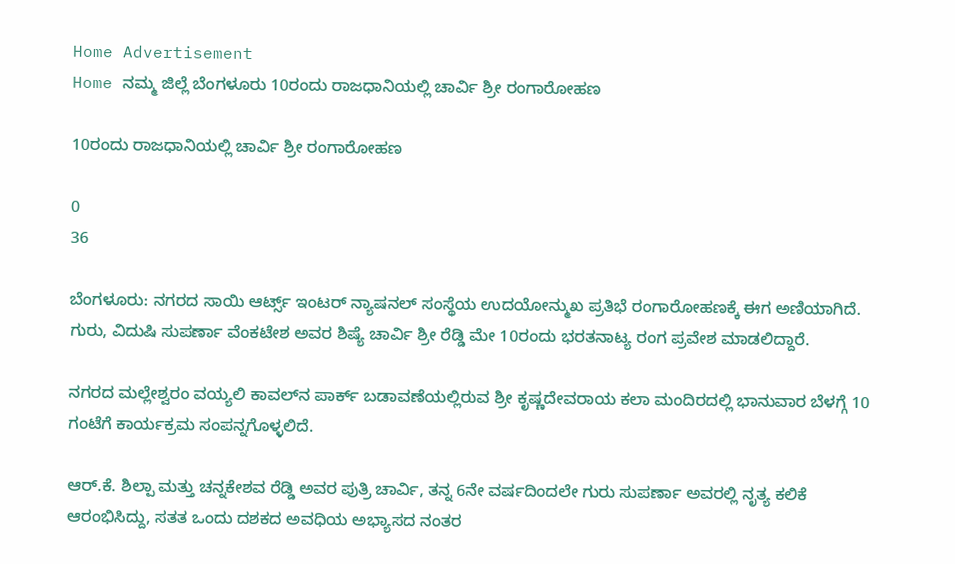Home Advertisement
Home ನಮ್ಮ ಜಿಲ್ಲೆ ಬೆಂಗಳೂರು 10ರಂದು ರಾಜಧಾನಿಯಲ್ಲಿ ಚಾರ್ವಿ ಶ್ರೀ ರಂಗಾರೋಹಣ

10ರಂದು ರಾಜಧಾನಿಯಲ್ಲಿ ಚಾರ್ವಿ ಶ್ರೀ ರಂಗಾರೋಹಣ

0
36

ಬೆಂಗಳೂರು: ನಗರದ ಸಾಯಿ ಆರ್ಟ್ಸ್ ಇಂಟರ್ ನ್ಯಾಷನಲ್ ಸಂಸ್ಥೆಯ ಉದಯೋನ್ಮುಖ ಪ್ರತಿಭೆ ರಂಗಾರೋಹಣಕ್ಕೆ ಈಗ ಅಣಿಯಾಗಿದೆ. ಗುರು, ವಿದುಷಿ ಸುಪರ್ಣಾ ವೆಂಕಟೇಶ ಅವರ ಶಿಷ್ಯೆ ಚಾರ್ವಿ ಶ್ರೀ ರೆಡ್ಡಿ ಮೇ 10ರಂದು ಭರತನಾಟ್ಯ ರಂಗ ಪ್ರವೇಶ ಮಾಡಲಿದ್ದಾರೆ.

ನಗರದ ಮಲ್ಲೇಶ್ವರಂ ವಯ್ಯಲಿ ಕಾವಲ್‌ನ ಪಾರ್ಕ್ ಬಡಾವಣೆಯಲ್ಲಿರುವ ಶ್ರೀ ಕೃಷ್ಣದೇವರಾಯ ಕಲಾ ಮಂದಿರದಲ್ಲಿ ಭಾನುವಾರ ಬೆಳಗ್ಗೆ 10 ಗಂಟೆಗೆ ಕಾರ್ಯಕ್ರಮ ಸಂಪನ್ನಗೊಳ್ಳಲಿದೆ.

ಆರ್.ಕೆ. ಶಿಲ್ಪಾ ಮತ್ತು ಚನ್ನಕೇಶವ ರೆಡ್ಡಿ ಅವರ ಪುತ್ರಿ ಚಾರ್ವಿ, ತನ್ನ 6ನೇ ವರ್ಷದಿಂದಲೇ ಗುರು ಸುಪರ್ಣಾ ಅವರಲ್ಲಿ ನೃತ್ಯ ಕಲಿಕೆ ಆರಂಭಿಸಿದ್ದು, ಸತತ ಒಂದು ದಶಕದ ಅವಧಿಯ ಅಭ್ಯಾಸದ ನಂತರ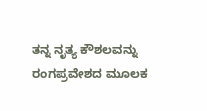ತನ್ನ ನೃತ್ಯ ಕೌಶಲವನ್ನು ರಂಗಪ್ರವೇಶದ ಮೂಲಕ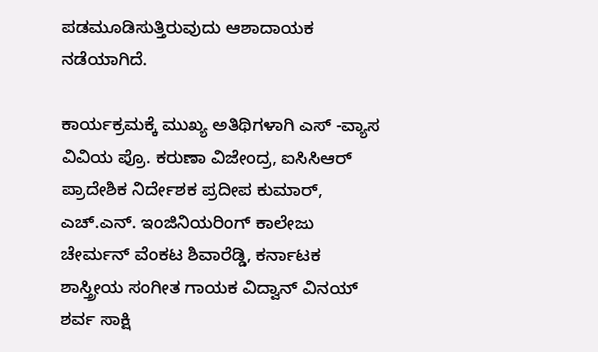ಪಡಮೂಡಿಸುತ್ತಿರುವುದು ಆಶಾದಾಯಕ ನಡೆಯಾಗಿದೆ.

ಕಾರ್ಯಕ್ರಮಕ್ಕೆ ಮುಖ್ಯ ಅತಿಥಿಗಳಾಗಿ ಎಸ್ -ವ್ಯಾಸ ವಿವಿಯ ಪ್ರೊ. ಕರುಣಾ ವಿಜೇಂದ್ರ, ಐಸಿಸಿಆರ್ ಪ್ರಾದೇಶಿಕ ನಿರ್ದೇಶಕ ಪ್ರದೀಪ ಕುಮಾರ್, ಎಚ್.ಎನ್. ಇಂಜಿನಿಯರಿಂಗ್ ಕಾಲೇಜು ಚೇರ್ಮನ್ ವೆಂಕಟ ಶಿವಾರೆಡ್ಡಿ, ಕರ್ನಾಟಕ ಶಾಸ್ತ್ರೀಯ ಸಂಗೀತ ಗಾಯಕ ವಿದ್ವಾನ್ ವಿನಯ್ ಶರ್ವ ಸಾಕ್ಷಿ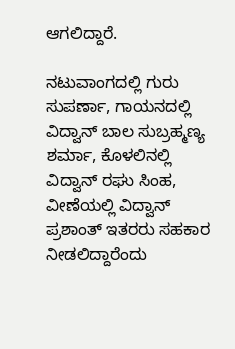ಆಗಲಿದ್ದಾರೆ.

ನಟುವಾಂಗದಲ್ಲಿ ಗುರು ಸುಪರ್ಣಾ, ಗಾಯನದಲ್ಲಿ ವಿದ್ವಾನ್ ಬಾಲ ಸುಬ್ರಹ್ಮಣ್ಯ ಶರ್ಮಾ, ಕೊಳಲಿನಲ್ಲಿ ವಿದ್ವಾನ್ ರಘು ಸಿಂಹ, ವೀಣೆಯಲ್ಲಿ ವಿದ್ವಾನ್ ಪ್ರಶಾಂತ್ ಇತರರು ಸಹಕಾರ ನೀಡಲಿದ್ದಾರೆಂದು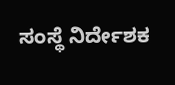ಸಂಸ್ಥೆ ನಿರ್ದೇಶಕ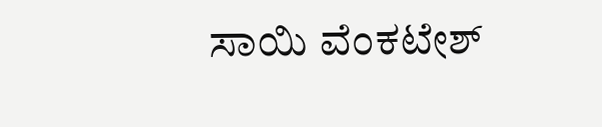ಸಾಯಿ ವೆಂಕಟೇಶ್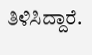ತಿಳಿಸಿದ್ದಾರೆ.